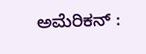ಅಮೆರಿಕನ್ :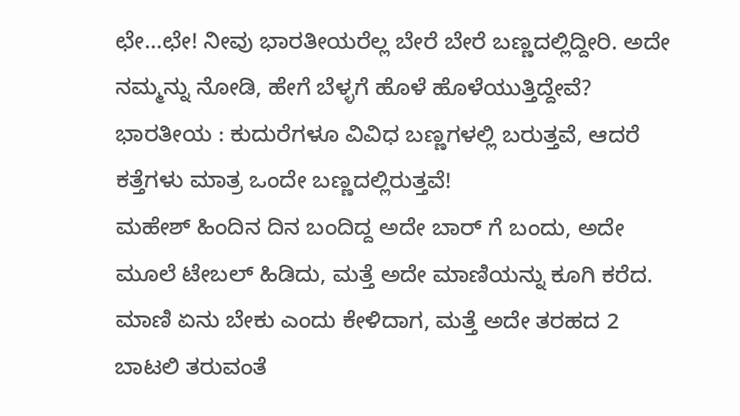ಛೇ…ಛೇ! ನೀವು ಭಾರತೀಯರೆಲ್ಲ ಬೇರೆ ಬೇರೆ ಬಣ್ಣದಲ್ಲಿದ್ದೀರಿ. ಅದೇ ನಮ್ಮನ್ನು ನೋಡಿ, ಹೇಗೆ ಬೆಳ್ಳಗೆ ಹೊಳೆ ಹೊಳೆಯುತ್ತಿದ್ದೇವೆ?
ಭಾರತೀಯ : ಕುದುರೆಗಳೂ ವಿವಿಧ ಬಣ್ಣಗಳಲ್ಲಿ ಬರುತ್ತವೆ, ಆದರೆ ಕತ್ತೆಗಳು ಮಾತ್ರ ಒಂದೇ ಬಣ್ಣದಲ್ಲಿರುತ್ತವೆ!
ಮಹೇಶ್ ಹಿಂದಿನ ದಿನ ಬಂದಿದ್ದ ಅದೇ ಬಾರ್ ಗೆ ಬಂದು, ಅದೇ ಮೂಲೆ ಟೇಬಲ್ ಹಿಡಿದು, ಮತ್ತೆ ಅದೇ ಮಾಣಿಯನ್ನು ಕೂಗಿ ಕರೆದ. ಮಾಣಿ ಏನು ಬೇಕು ಎಂದು ಕೇಳಿದಾಗ, ಮತ್ತೆ ಅದೇ ತರಹದ 2 ಬಾಟಲಿ ತರುವಂತೆ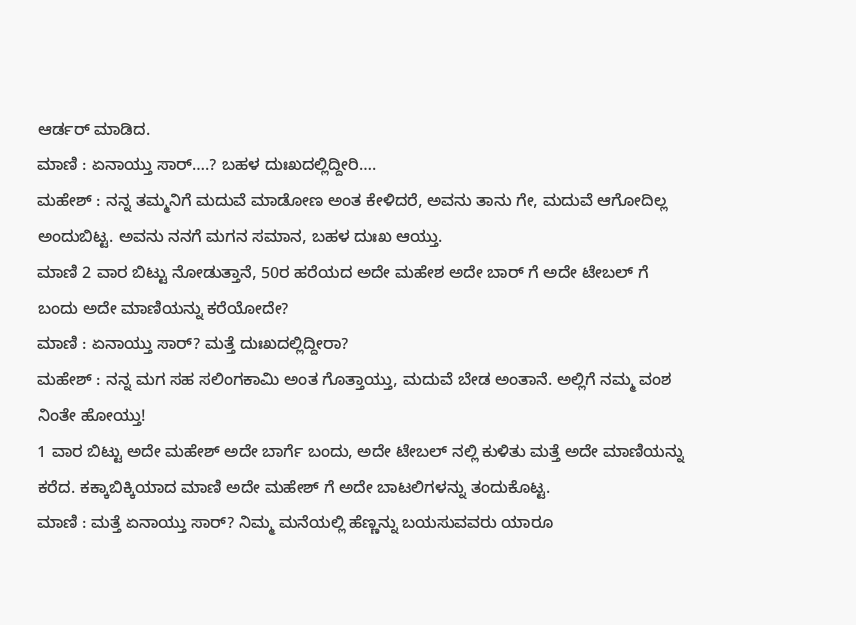ಆರ್ಡರ್ ಮಾಡಿದ.
ಮಾಣಿ : ಏನಾಯ್ತು ಸಾರ್….? ಬಹಳ ದುಃಖದಲ್ಲಿದ್ದೀರಿ….
ಮಹೇಶ್ : ನನ್ನ ತಮ್ಮನಿಗೆ ಮದುವೆ ಮಾಡೋಣ ಅಂತ ಕೇಳಿದರೆ, ಅವನು ತಾನು ಗೇ, ಮದುವೆ ಆಗೋದಿಲ್ಲ ಅಂದುಬಿಟ್ಟ. ಅವನು ನನಗೆ ಮಗನ ಸಮಾನ, ಬಹಳ ದುಃಖ ಆಯ್ತು.
ಮಾಣಿ 2 ವಾರ ಬಿಟ್ಟು ನೋಡುತ್ತಾನೆ, 50ರ ಹರೆಯದ ಅದೇ ಮಹೇಶ ಅದೇ ಬಾರ್ ಗೆ ಅದೇ ಟೇಬಲ್ ಗೆ ಬಂದು ಅದೇ ಮಾಣಿಯನ್ನು ಕರೆಯೋದೇ?
ಮಾಣಿ : ಏನಾಯ್ತು ಸಾರ್? ಮತ್ತೆ ದುಃಖದಲ್ಲಿದ್ದೀರಾ?
ಮಹೇಶ್ : ನನ್ನ ಮಗ ಸಹ ಸಲಿಂಗಕಾಮಿ ಅಂತ ಗೊತ್ತಾಯ್ತು, ಮದುವೆ ಬೇಡ ಅಂತಾನೆ. ಅಲ್ಲಿಗೆ ನಮ್ಮ ವಂಶ ನಿಂತೇ ಹೋಯ್ತು!
1 ವಾರ ಬಿಟ್ಟು ಅದೇ ಮಹೇಶ್ ಅದೇ ಬಾರ್ಗೆ ಬಂದು, ಅದೇ ಟೇಬಲ್ ನಲ್ಲಿ ಕುಳಿತು ಮತ್ತೆ ಅದೇ ಮಾಣಿಯನ್ನು ಕರೆದ. ಕಕ್ಕಾಬಿಕ್ಕಿಯಾದ ಮಾಣಿ ಅದೇ ಮಹೇಶ್ ಗೆ ಅದೇ ಬಾಟಲಿಗಳನ್ನು ತಂದುಕೊಟ್ಟ.
ಮಾಣಿ : ಮತ್ತೆ ಏನಾಯ್ತು ಸಾರ್? ನಿಮ್ಮ ಮನೆಯಲ್ಲಿ ಹೆಣ್ಣನ್ನು ಬಯಸುವವರು ಯಾರೂ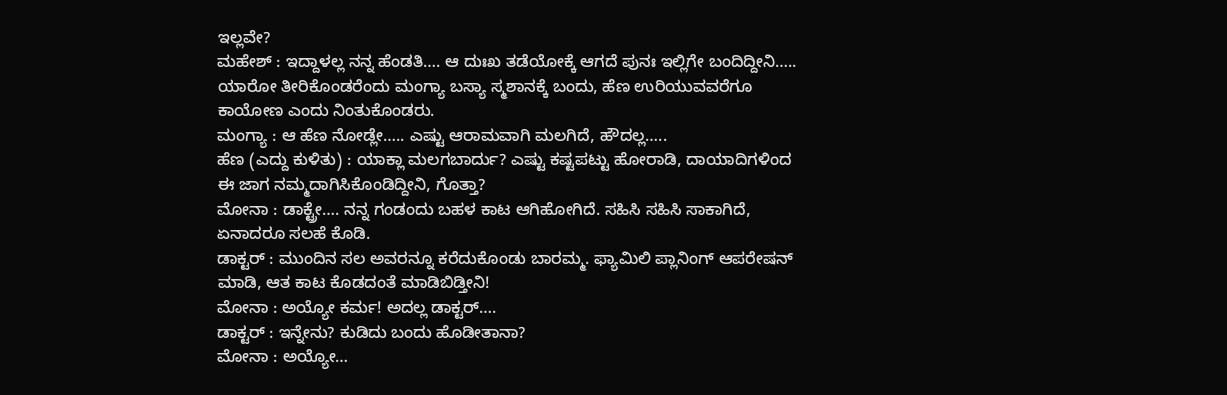ಇಲ್ಲವೇ?
ಮಹೇಶ್ : ಇದ್ದಾಳಲ್ಲ ನನ್ನ ಹೆಂಡತಿ…. ಆ ದುಃಖ ತಡೆಯೋಕ್ಕೆ ಆಗದೆ ಪುನಃ ಇಲ್ಲಿಗೇ ಬಂದಿದ್ದೀನಿ…..
ಯಾರೋ ತೀರಿಕೊಂಡರೆಂದು ಮಂಗ್ಯಾ ಬಸ್ಯಾ ಸ್ಮಶಾನಕ್ಕೆ ಬಂದು, ಹೆಣ ಉರಿಯುವವರೆಗೂ ಕಾಯೋಣ ಎಂದು ನಿಂತುಕೊಂಡರು.
ಮಂಗ್ಯಾ : ಆ ಹೆಣ ನೋಡ್ಲೇ….. ಎಷ್ಟು ಆರಾಮವಾಗಿ ಮಲಗಿದೆ, ಹೌದಲ್ಲ…..
ಹೆಣ (ಎದ್ದು ಕುಳಿತು) : ಯಾಕ್ಲಾ ಮಲಗಬಾರ್ದು? ಎಷ್ಟು ಕಷ್ಟಪಟ್ಟು ಹೋರಾಡಿ, ದಾಯಾದಿಗಳಿಂದ ಈ ಜಾಗ ನಮ್ಮದಾಗಿಸಿಕೊಂಡಿದ್ದೀನಿ, ಗೊತ್ತಾ?
ಮೋನಾ : ಡಾಕ್ಟ್ರೇ…. ನನ್ನ ಗಂಡಂದು ಬಹಳ ಕಾಟ ಆಗಿಹೋಗಿದೆ. ಸಹಿಸಿ ಸಹಿಸಿ ಸಾಕಾಗಿದೆ, ಏನಾದರೂ ಸಲಹೆ ಕೊಡಿ.
ಡಾಕ್ಟರ್ : ಮುಂದಿನ ಸಲ ಅವರನ್ನೂ ಕರೆದುಕೊಂಡು ಬಾರಮ್ಮ. ಫ್ಯಾಮಿಲಿ ಪ್ಲಾನಿಂಗ್ ಆಪರೇಷನ್ ಮಾಡಿ, ಆತ ಕಾಟ ಕೊಡದಂತೆ ಮಾಡಿಬಿಡ್ತೀನಿ!
ಮೋನಾ : ಅಯ್ಯೋ ಕರ್ಮ! ಅದಲ್ಲ ಡಾಕ್ಟರ್….
ಡಾಕ್ಟರ್ : ಇನ್ನೇನು? ಕುಡಿದು ಬಂದು ಹೊಡೀತಾನಾ?
ಮೋನಾ : ಅಯ್ಯೋ…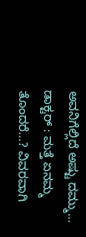ಅವನಿಗೆಲ್ಲಿದೆ ಅಷ್ಟು ದಮ್ಮು…
ಡಾಕ್ಟರ್ : ಮತ್ತೆ ಏನಮ್ಮ ತೊಂದರೆ…? ವಿವರವಾಗಿ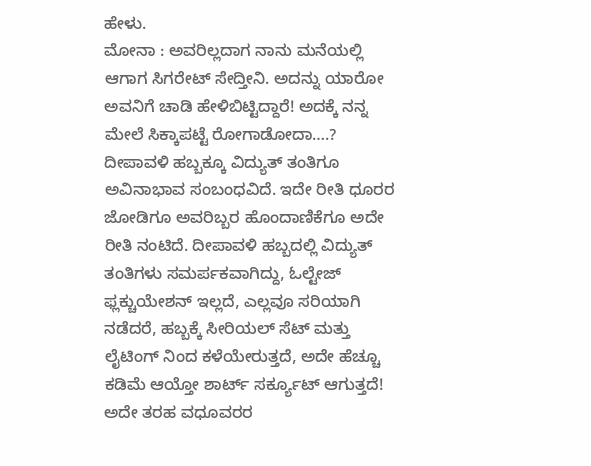ಹೇಳು.
ಮೋನಾ : ಅವರಿಲ್ಲದಾಗ ನಾನು ಮನೆಯಲ್ಲಿ ಆಗಾಗ ಸಿಗರೇಟ್ ಸೇದ್ತೀನಿ. ಅದನ್ನು ಯಾರೋ ಅವನಿಗೆ ಚಾಡಿ ಹೇಳಿಬಿಟ್ಟಿದ್ದಾರೆ! ಅದಕ್ಕೆ ನನ್ನ ಮೇಲೆ ಸಿಕ್ಕಾಪಟ್ಟೆ ರೋಗಾಡೋದಾ….?
ದೀಪಾವಳಿ ಹಬ್ಬಕ್ಕೂ ವಿದ್ಯುತ್ ತಂತಿಗೂ ಅವಿನಾಭಾವ ಸಂಬಂಧವಿದೆ. ಇದೇ ರೀತಿ ಧೂರರ ಜೋಡಿಗೂ ಅವರಿಬ್ಬರ ಹೊಂದಾಣಿಕೆಗೂ ಅದೇ ರೀತಿ ನಂಟಿದೆ. ದೀಪಾವಳಿ ಹಬ್ಬದಲ್ಲಿ ವಿದ್ಯುತ್ ತಂತಿಗಳು ಸಮರ್ಪಕವಾಗಿದ್ದು, ಓಲ್ಟೇಜ್ ಫ್ಲಕ್ಚುಯೇಶನ್ ಇಲ್ಲದೆ, ಎಲ್ಲವೂ ಸರಿಯಾಗಿ ನಡೆದರೆ, ಹಬ್ಬಕ್ಕೆ ಸೀರಿಯಲ್ ಸೆಟ್ ಮತ್ತು ಲೈಟಿಂಗ್ ನಿಂದ ಕಳೆಯೇರುತ್ತದೆ, ಅದೇ ಹೆಚ್ಚೂ ಕಡಿಮೆ ಆಯ್ತೋ ಶಾರ್ಟ್ ಸರ್ಕ್ಯೂಟ್ ಆಗುತ್ತದೆ!
ಅದೇ ತರಹ ವಧೂವರರ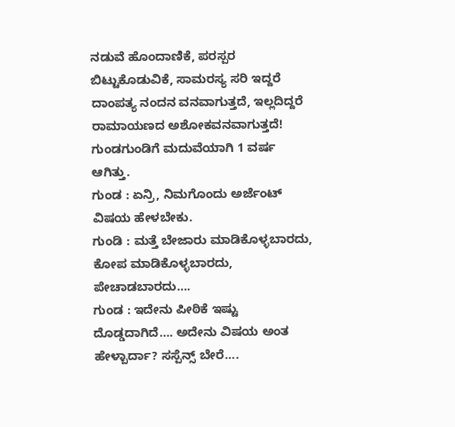ನಡುವೆ ಹೊಂದಾಣಿಕೆ, ಪರಸ್ಪರ ಬಿಟ್ಟುಕೊಡುವಿಕೆ, ಸಾಮರಸ್ಯ ಸರಿ ಇದ್ದರೆ ದಾಂಪತ್ಯ ನಂದನ ವನವಾಗುತ್ತದೆ, ಇಲ್ಲದಿದ್ದರೆ ರಾಮಾಯಣದ ಅಶೋಕವನವಾಗುತ್ತದೆ!
ಗುಂಡಗುಂಡಿಗೆ ಮದುವೆಯಾಗಿ 1 ವರ್ಷ ಆಗಿತ್ತು.
ಗುಂಡ : ಏನ್ರಿ, ನಿಮಗೊಂದು ಅರ್ಜೆಂಟ್ ವಿಷಯ ಹೇಳಬೇಕು.
ಗುಂಡಿ : ಮತ್ತೆ ಬೇಜಾರು ಮಾಡಿಕೊಳ್ಳಬಾರದು, ಕೋಪ ಮಾಡಿಕೊಳ್ಳಬಾರದು, ಪೇಚಾಡಬಾರದು….
ಗುಂಡ : ಇದೇನು ಪೀಠಿಕೆ ಇಷ್ಟು ದೊಡ್ಡದಾಗಿದೆ…. ಅದೇನು ವಿಷಯ ಅಂತ ಹೇಳ್ಬಾರ್ದಾ? ಸಸ್ಪೆನ್ಸ್ ಬೇರೆ….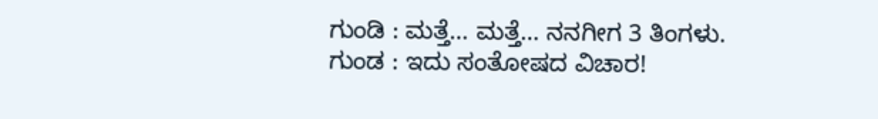ಗುಂಡಿ : ಮತ್ತೆ… ಮತ್ತೆ… ನನಗೀಗ 3 ತಿಂಗಳು.
ಗುಂಡ : ಇದು ಸಂತೋಷದ ವಿಚಾರ!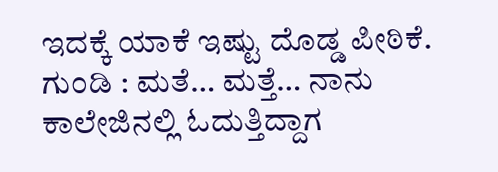ಇದಕ್ಕೆ ಯಾಕೆ ಇಷ್ಟು ದೊಡ್ಡ ಪೀಠಿಕೆ.
ಗುಂಡಿ : ಮತೆ… ಮತ್ತೆ… ನಾನು ಕಾಲೇಜಿನಲ್ಲಿ ಓದುತ್ತಿದ್ದಾಗ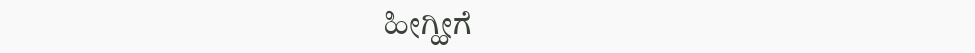ಹೀಗ್ಹೀಗೆ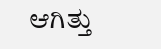ಆಗಿತ್ತು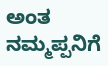ಅಂತ ನಮ್ಮಪ್ಪನಿಗೆ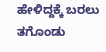ಹೇಳಿದ್ದಕ್ಕೆ ಬರಲು ತಗೊಂಡು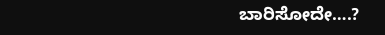ಬಾರಿಸೋದೇ….?